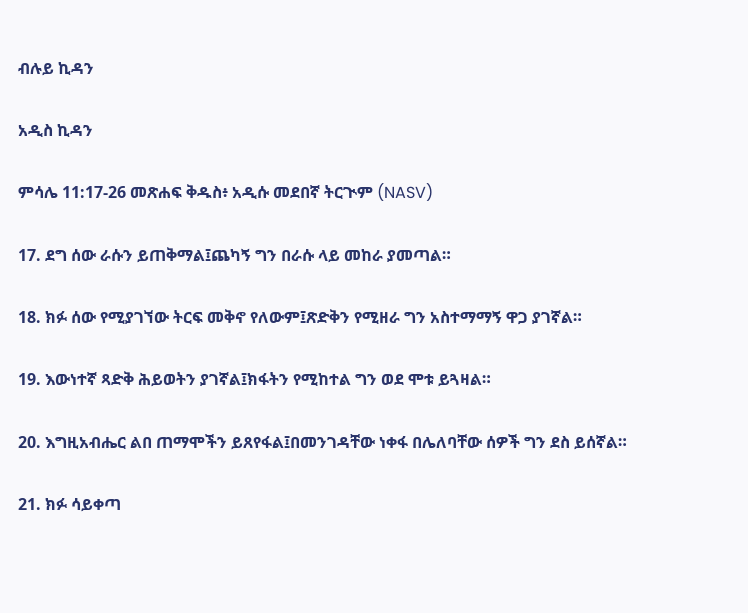ብሉይ ኪዳን

አዲስ ኪዳን

ምሳሌ 11:17-26 መጽሐፍ ቅዱስ፥ አዲሱ መደበኛ ትርጒም (NASV)

17. ደግ ሰው ራሱን ይጠቅማል፤ጨካኝ ግን በራሱ ላይ መከራ ያመጣል።

18. ክፉ ሰው የሚያገኘው ትርፍ መቅኖ የለውም፤ጽድቅን የሚዘራ ግን አስተማማኝ ዋጋ ያገኛል።

19. እውነተኛ ጻድቅ ሕይወትን ያገኛል፤ክፋትን የሚከተል ግን ወደ ሞቱ ይጓዛል።

20. እግዚአብሔር ልበ ጠማሞችን ይጸየፋል፤በመንገዳቸው ነቀፋ በሌለባቸው ሰዎች ግን ደስ ይሰኛል።

21. ክፉ ሳይቀጣ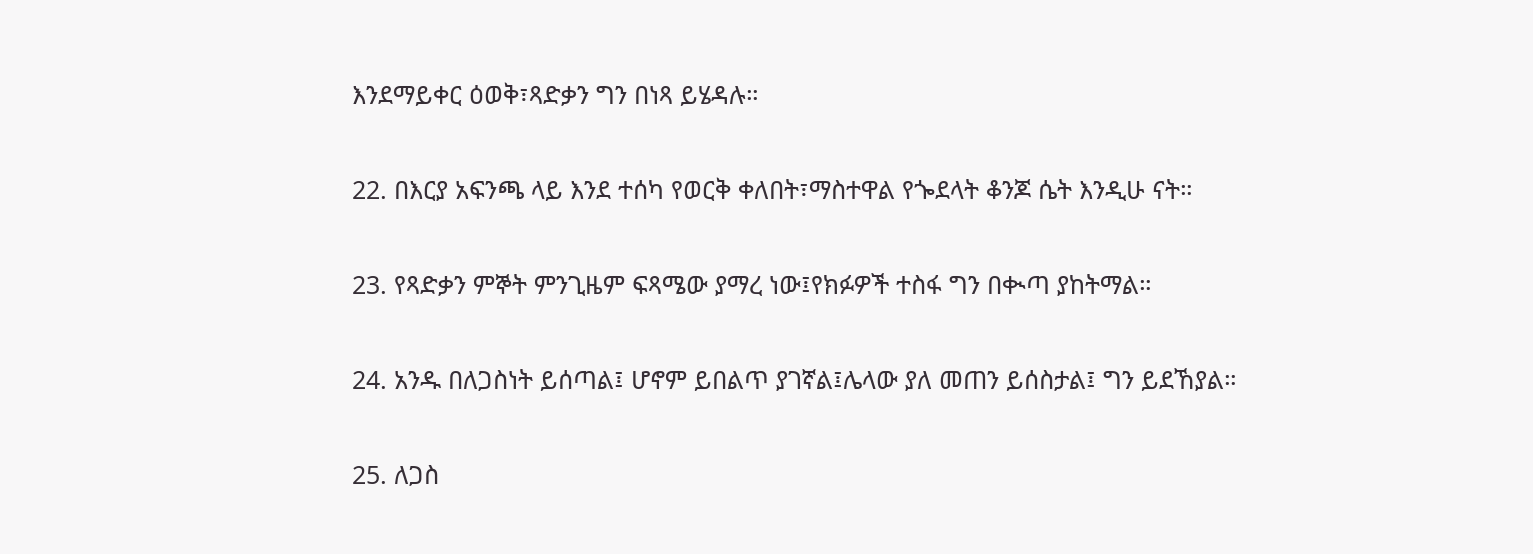እንደማይቀር ዕወቅ፣ጻድቃን ግን በነጻ ይሄዳሉ።

22. በእርያ አፍንጫ ላይ እንደ ተሰካ የወርቅ ቀለበት፣ማስተዋል የጐደላት ቆንጆ ሴት እንዲሁ ናት።

23. የጻድቃን ምኞት ምንጊዜም ፍጻሜው ያማረ ነው፤የክፉዎች ተስፋ ግን በቊጣ ያከትማል።

24. አንዱ በለጋስነት ይሰጣል፤ ሆኖም ይበልጥ ያገኛል፤ሌላው ያለ መጠን ይሰስታል፤ ግን ይደኸያል።

25. ለጋስ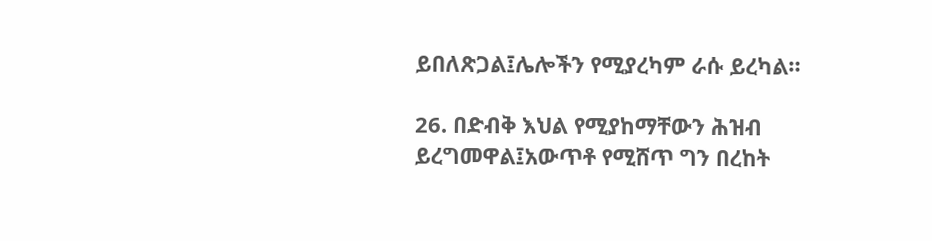ይበለጽጋል፤ሌሎችን የሚያረካም ራሱ ይረካል።

26. በድብቅ እህል የሚያከማቸውን ሕዝብ ይረግመዋል፤አውጥቶ የሚሸጥ ግን በረከት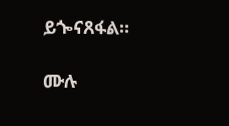ይጐናጸፋል።

ሙሉ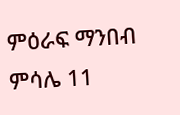ምዕራፍ ማንበብ ምሳሌ 11